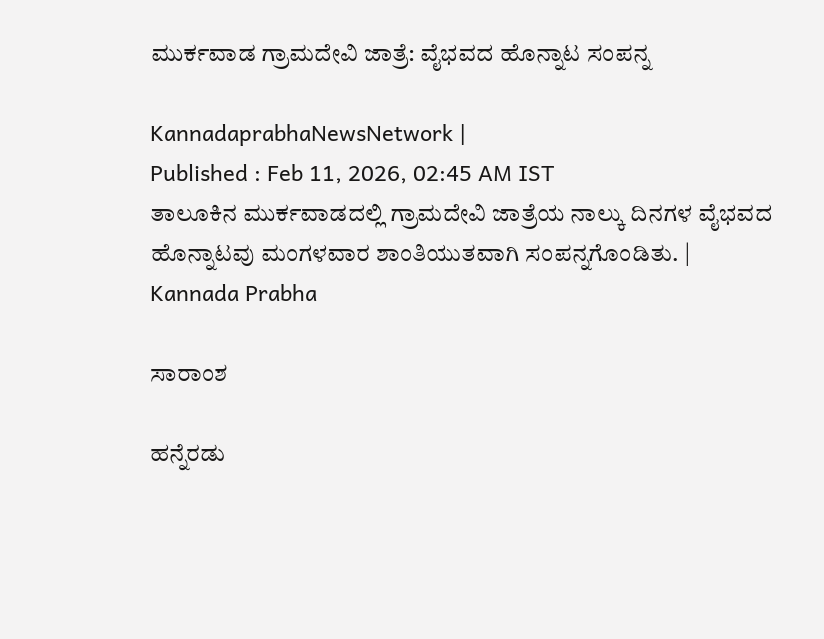ಮುರ್ಕವಾಡ ಗ್ರಾಮದೇವಿ ಜಾತ್ರೆ: ವೈಭವದ ಹೊನ್ನಾಟ ಸಂಪನ್ನ

KannadaprabhaNewsNetwork |
Published : Feb 11, 2026, 02:45 AM IST
ತಾಲೂಕಿನ ಮುರ್ಕವಾಡದಲ್ಲಿ ಗ್ರಾಮದೇವಿ ಜಾತ್ರೆಯ ನಾಲ್ಕು ದಿನಗಳ ವೈಭವದ ಹೊನ್ನಾಟವು ಮಂಗಳವಾರ ಶಾಂತಿಯುತವಾಗಿ ಸಂಪನ್ನಗೊಂಡಿತು. | Kannada Prabha

ಸಾರಾಂಶ

ಹನ್ನೆರಡು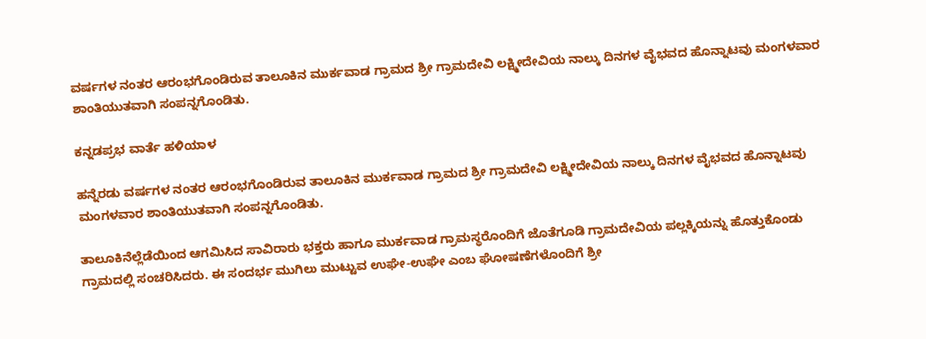ವರ್ಷಗಳ ನಂತರ ಆರಂಭಗೊಂಡಿರುವ ತಾಲೂಕಿನ ಮುರ್ಕವಾಡ ಗ್ರಾಮದ ಶ್ರೀ ಗ್ರಾಮದೇವಿ ಲಕ್ಷ್ಮೀದೇವಿಯ ನಾಲ್ಕು ದಿನಗಳ ವೈಭವದ ಹೊನ್ನಾಟವು ಮಂಗಳವಾರ ಶಾಂತಿಯುತವಾಗಿ ಸಂಪನ್ನಗೊಂಡಿತು.

ಕನ್ನಡಪ್ರಭ ವಾರ್ತೆ ಹಳಿಯಾಳ

ಹನ್ನೆರಡು ವರ್ಷಗಳ ನಂತರ ಆರಂಭಗೊಂಡಿರುವ ತಾಲೂಕಿನ ಮುರ್ಕವಾಡ ಗ್ರಾಮದ ಶ್ರೀ ಗ್ರಾಮದೇವಿ ಲಕ್ಷ್ಮೀದೇವಿಯ ನಾಲ್ಕು ದಿನಗಳ ವೈಭವದ ಹೊನ್ನಾಟವು ಮಂಗಳವಾರ ಶಾಂತಿಯುತವಾಗಿ ಸಂಪನ್ನಗೊಂಡಿತು.

ತಾಲೂಕಿನೆಲ್ಲೆಡೆಯಿಂದ ಆಗಮಿಸಿದ ಸಾವಿರಾರು ಭಕ್ತರು ಹಾಗೂ ಮುರ್ಕವಾಡ ಗ್ರಾಮಸ್ಥರೊಂದಿಗೆ ಜೊತೆಗೂಡಿ ಗ್ರಾಮದೇವಿಯ ಪಲ್ಲಕ್ಕಿಯನ್ನು ಹೊತ್ತುಕೊಂಡು ಗ್ರಾಮದಲ್ಲಿ ಸಂಚರಿಸಿದರು. ಈ ಸಂದರ್ಭ ಮುಗಿಲು ಮುಟ್ಟುವ ಉಘೇ-ಉಘೇ ಎಂಬ ಘೋಷಣೆಗಳೊಂದಿಗೆ ಶ್ರೀ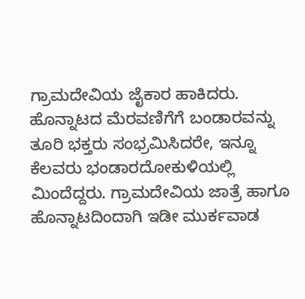ಗ್ರಾಮದೇವಿಯ ಜೈಕಾರ ಹಾಕಿದರು. ಹೊನ್ನಾಟದ ಮೆರವಣಿಗೆಗೆ ಬಂಡಾರವನ್ನು ತೂರಿ ಭಕ್ತರು ಸಂಭ್ರಮಿಸಿದರೇ, ಇನ್ನೂ ಕೆಲವರು ಭಂಡಾರದೋಕುಳಿಯಲ್ಲಿ ಮಿಂದೆದ್ದರು. ಗ್ರಾಮದೇವಿಯ ಜಾತ್ರೆ ಹಾಗೂ ಹೊನ್ನಾಟದಿಂದಾಗಿ ಇಡೀ ಮುರ್ಕವಾಡ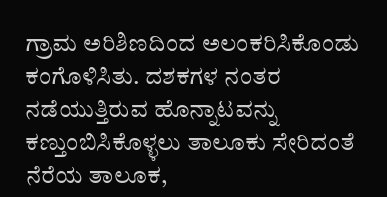ಗ್ರಾಮ ಅರಿಶಿಣದಿಂದ ಅಲಂಕರಿಸಿಕೊಂಡು ಕಂಗೊಳಿಸಿತು. ದಶಕಗಳ ನಂತರ ನಡೆಯುತ್ತಿರುವ ಹೊನ್ನಾಟವನ್ನು ಕಣ್ತುಂಬಿಸಿಕೊಳ್ಳಲು ತಾಲೂಕು ಸೇರಿದಂತೆ ನೆರೆಯ ತಾಲೂಕ,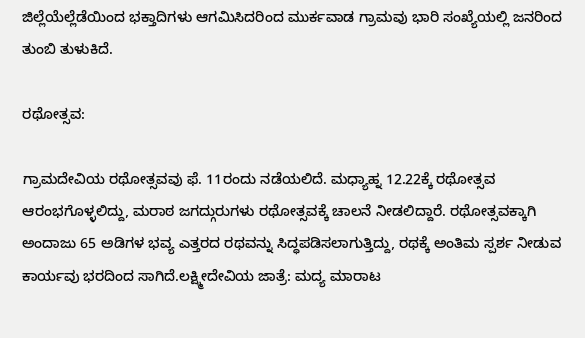ಜಿಲ್ಲೆಯೆಲ್ಲೆಡೆಯಿಂದ ಭಕ್ತಾದಿಗಳು ಆಗಮಿಸಿದರಿಂದ ಮುರ್ಕವಾಡ ಗ್ರಾಮವು ಭಾರಿ ಸಂಖ್ಯೆಯಲ್ಲಿ ಜನರಿಂದ ತುಂಬಿ ತುಳುಕಿದೆ.

ರಥೋತ್ಸವ:

ಗ್ರಾಮದೇವಿಯ ರಥೋತ್ಸವವು ಫೆ. 11ರಂದು ನಡೆಯಲಿದೆ. ಮಧ್ಯಾಹ್ನ 12.22ಕ್ಕೆ ರಥೋತ್ಸವ ಆರಂಭಗೊಳ್ಳಲಿದ್ದು, ಮರಾಠ ಜಗದ್ಗುರುಗಳು ರಥೋತ್ಸವಕ್ಕೆ ಚಾಲನೆ ನೀಡಲಿದ್ದಾರೆ. ರಥೋತ್ಸವಕ್ಕಾಗಿ ಅಂದಾಜು 65 ಅಡಿಗಳ ಭವ್ಯ ಎತ್ತರದ ರಥವನ್ನು ಸಿದ್ಧಪಡಿಸಲಾಗುತ್ತಿದ್ದು, ರಥಕ್ಕೆ ಅಂತಿಮ ಸ್ಪರ್ಶ ನೀಡುವ ಕಾರ್ಯವು ಭರದಿಂದ ಸಾಗಿದೆ.ಲಕ್ಷ್ಮೀದೇವಿಯ ಜಾತ್ರೆ: ಮದ್ಯ ಮಾರಾಟ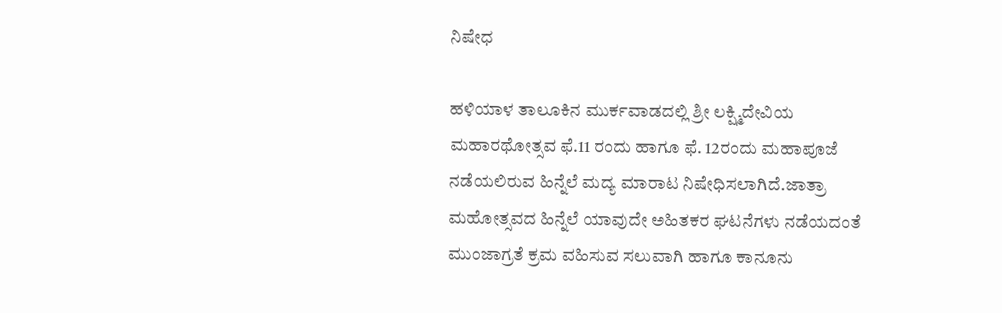ನಿಷೇಧ

ಹಳಿಯಾಳ ತಾಲೂಕಿನ ಮುರ್ಕವಾಡದಲ್ಲಿ ಶ್ರೀ ಲಕ್ಷ್ಮಿದೇವಿಯ ಮಹಾರಥೋತ್ಸವ ಫೆ.11 ರಂದು ಹಾಗೂ ಫೆ. 12ರಂದು ಮಹಾಪೂಜೆ ನಡೆಯಲಿರುವ ಹಿನ್ನೆಲೆ ಮದ್ಯ ಮಾರಾಟ ನಿಷೇಧಿಸಲಾಗಿದೆ.ಜಾತ್ರಾ ಮಹೋತ್ಸವದ ಹಿನ್ನೆಲೆ ಯಾವುದೇ ಅಹಿತಕರ ಘಟನೆಗಳು ನಡೆಯದಂತೆ ಮುಂಜಾಗ್ರತೆ ಕ್ರಮ ವಹಿಸುವ ಸಲುವಾಗಿ ಹಾಗೂ ಕಾನೂನು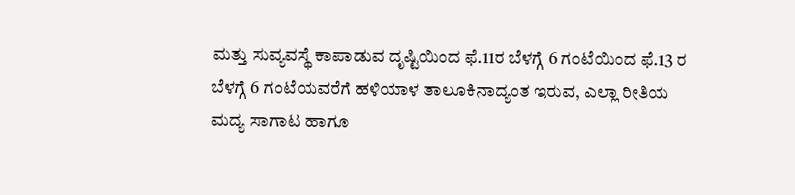ಮತ್ತು ಸುವ್ಯವಸ್ಥೆ ಕಾಪಾಡುವ ದೃಷ್ಟಿಯಿಂದ ಫೆ.11ರ ಬೆಳಗ್ಗೆ 6 ಗಂಟೆಯಿಂದ ಫೆ.13 ರ ಬೆಳಗ್ಗೆ 6 ಗಂಟೆಯವರೆಗೆ ಹಳಿಯಾಳ ತಾಲೂಕಿನಾದ್ಯಂತ ಇರುವ, ಎಲ್ಲಾ ರೀತಿಯ ಮದ್ಯ ಸಾಗಾಟ ಹಾಗೂ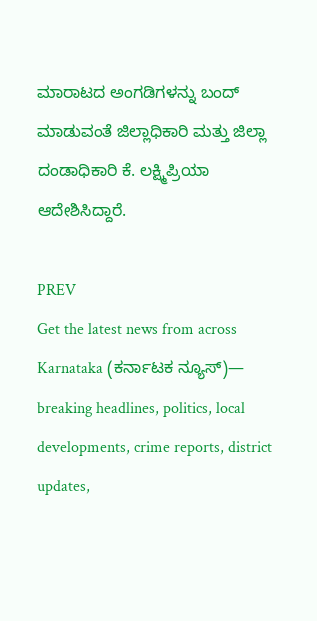ಮಾರಾಟದ ಅಂಗಡಿಗಳನ್ನು ಬಂದ್ ಮಾಡುವಂತೆ ಜಿಲ್ಲಾಧಿಕಾರಿ ಮತ್ತು ಜಿಲ್ಲಾ ದಂಡಾಧಿಕಾರಿ ಕೆ. ಲಕ್ಷ್ಮಿಪ್ರಿಯಾ ಆದೇಶಿಸಿದ್ದಾರೆ.

PREV
Get the latest news from across Karnataka (ಕರ್ನಾಟಕ ನ್ಯೂಸ್)— breaking headlines, politics, local developments, crime reports, district updates,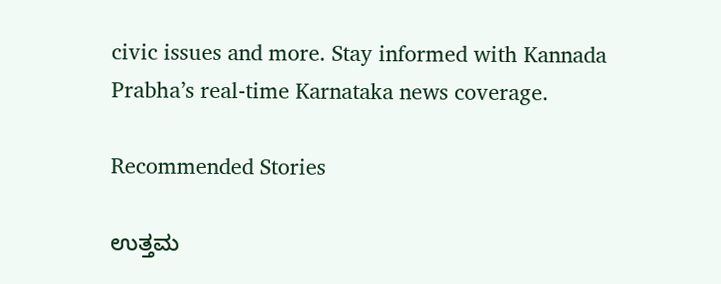civic issues and more. Stay informed with Kannada Prabha’s real‑time Karnataka news coverage.

Recommended Stories

ಉತ್ತಮ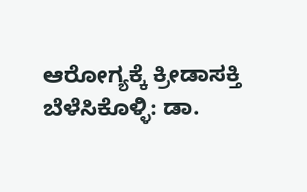ಆರೋಗ್ಯಕ್ಕೆ ಕ್ರೀಡಾಸಕ್ತಿ ಬೆಳೆಸಿಕೊಳ್ಳಿ: ಡಾ.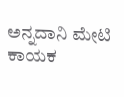ಅನ್ನದಾನಿ ಮೇಟಿ
ಕಾಯಕ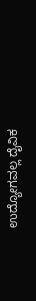ಉದ್ಯೋಗವಲ್ಲ ದೈವಿಕ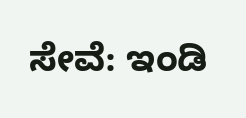ಸೇವೆ: ಇಂಡಿ